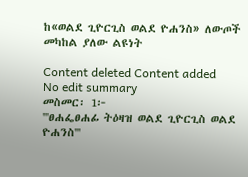ከ«ወልደ ጊዮርጊስ ወልደ ዮሐንስ» ለውጦች መካከል ያለው ልዩነት

Content deleted Content added
No edit summary
መስመር፡ 1፦
'''ፀሐፌፀሐፊ ትዕዛዝ ወልደ ጊዮርጊስ ወልደ ዮሐንስ'''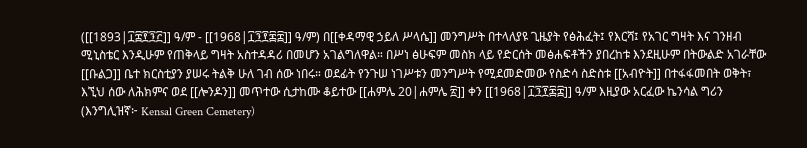([[1893|፲፰፻፺፫]] ዓ/ም - [[1968|፲፺፻፷፰]] ዓ/ም) በ[[ቀዳማዊ ኃይለ ሥላሴ]] መንግሥት በተላለያዩ ጊዜያት የፅሕፈት፤ የእርሻ፤ የአገር ግዛት እና ገንዘብ ሚኒስቴር እንዲሁም የጠቅላይ ግዛት አስተዳዳሪ በመሆን አገልግለዋል። በሥነ ፅሁፍም መስክ ላይ የድርሰት መፅሐፍቶችን ያበረከቱ እንደዚሁም በትውልድ አገራቸው [[ቡልጋ]] ቤተ ክርስቲያን ያሠሩ ትልቅ ሁለ ገብ ሰው ነበሩ። ወደፊት የንጉሠ ነገሥቱን መንግሥት የሚደመድመው የስድሳ ስድስቱ [[አብዮት]] በተፋፋመበት ወቅት፣ እኚህ ሰው ለሕክምና ወደ [[ሎንዶን]] መጥተው ሲታከሙ ቆይተው [[ሐምሌ 20|ሐምሌ ፳]] ቀን [[1968|፲፺፻፷፰]] ዓ/ም እዚያው አርፈው ኬንሳል ግሪን (እንግሊዝኛ፦ Kensal Green Cemetery)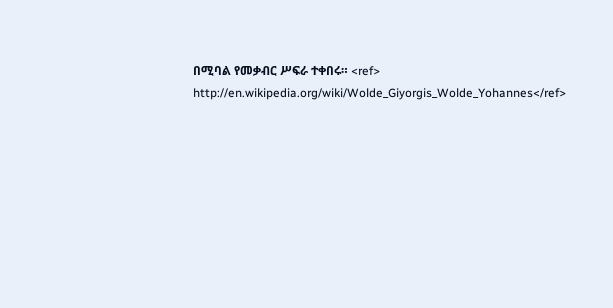በሚባል የመቃብር ሥፍራ ተቀበሩ። <ref> http://en.wikipedia.org/wiki/Wolde_Giyorgis_Wolde_Yohannes</ref>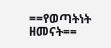==የወጣትነት ዘመናት==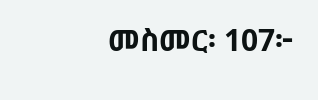መስመር፡ 107፦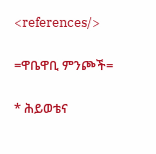<references/>

=ዋቤዋቢ ምንጮች=

* ሕይወቴና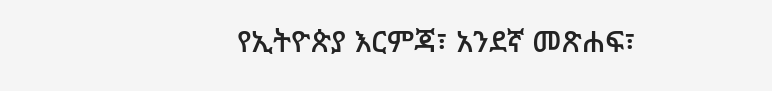የኢትዮጵያ እርምጃ፣ አንደኛ መጽሐፍ፣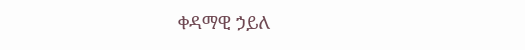ቀዳማዊ ኃይለ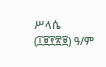ሥላሴ (፲፱፻፳፱) ዓ/ም